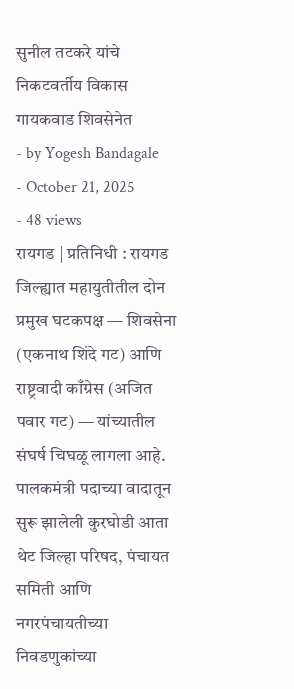सुनील तटकरे यांचे निकटवर्तीय विकास गायकवाड शिवसेनेत
- by Yogesh Bandagale
- October 21, 2025
- 48 views
रायगड | प्रतिनिधी : रायगड जिल्ह्यात महायुतीतील दोन प्रमुख घटकपक्ष — शिवसेना (एकनाथ शिंदे गट) आणि राष्ट्रवादी काँग्रेस (अजित पवार गट) — यांच्यातील संघर्ष चिघळू लागला आहे. पालकमंत्री पदाच्या वादातून सुरू झालेली कुरघोडी आता थेट जिल्हा परिषद, पंचायत समिती आणि नगरपंचायतीच्या निवडणुकांच्या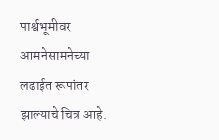पार्श्वभूमीवर आमनेसामनेच्या लढाईत रूपांतर झाल्याचे चित्र आहे.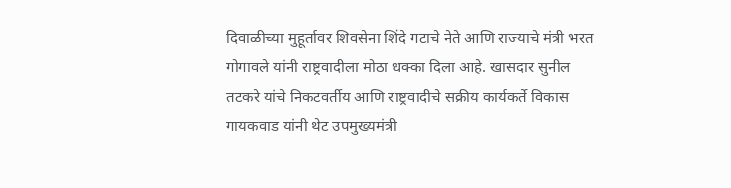दिवाळीच्या मुहूर्तावर शिवसेना शिंदे गटाचे नेते आणि राज्याचे मंत्री भरत गोगावले यांनी राष्ट्रवादीला मोठा धक्का दिला आहे. खासदार सुनील तटकरे यांचे निकटवर्तीय आणि राष्ट्रवादीचे सक्रीय कार्यकर्ते विकास गायकवाड यांनी थेट उपमुख्यमंत्री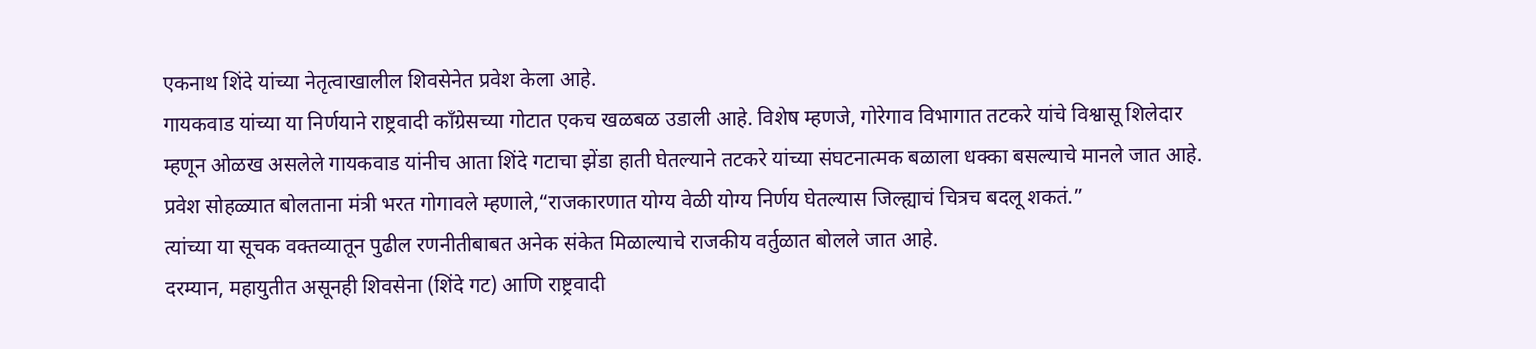एकनाथ शिंदे यांच्या नेतृत्वाखालील शिवसेनेत प्रवेश केला आहे.
गायकवाड यांच्या या निर्णयाने राष्ट्रवादी काँग्रेसच्या गोटात एकच खळबळ उडाली आहे. विशेष म्हणजे, गोरेगाव विभागात तटकरे यांचे विश्वासू शिलेदार म्हणून ओळख असलेले गायकवाड यांनीच आता शिंदे गटाचा झेंडा हाती घेतल्याने तटकरे यांच्या संघटनात्मक बळाला धक्का बसल्याचे मानले जात आहे.
प्रवेश सोहळ्यात बोलताना मंत्री भरत गोगावले म्हणाले,“राजकारणात योग्य वेळी योग्य निर्णय घेतल्यास जिल्ह्याचं चित्रच बदलू शकतं.”
त्यांच्या या सूचक वक्तव्यातून पुढील रणनीतीबाबत अनेक संकेत मिळाल्याचे राजकीय वर्तुळात बोलले जात आहे.
दरम्यान, महायुतीत असूनही शिवसेना (शिंदे गट) आणि राष्ट्रवादी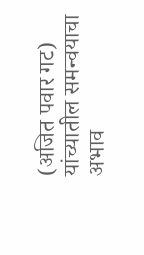(अजित पवार गट) यांच्यातील समन्वयाचा अभाव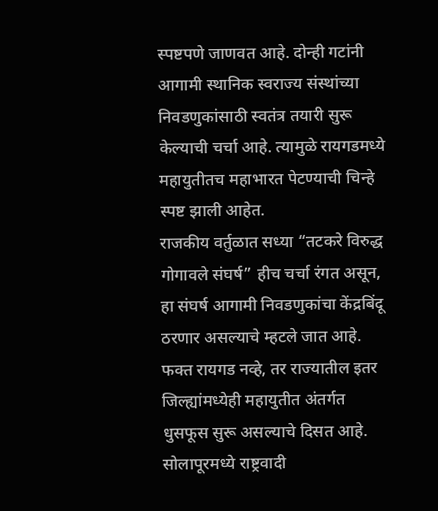स्पष्टपणे जाणवत आहे. दोन्ही गटांनी आगामी स्थानिक स्वराज्य संस्थांच्या निवडणुकांसाठी स्वतंत्र तयारी सुरू केल्याची चर्चा आहे. त्यामुळे रायगडमध्ये महायुतीतच महाभारत पेटण्याची चिन्हे स्पष्ट झाली आहेत.
राजकीय वर्तुळात सध्या “तटकरे विरुद्ध गोगावले संघर्ष” हीच चर्चा रंगत असून, हा संघर्ष आगामी निवडणुकांचा केंद्रबिंदू ठरणार असल्याचे म्हटले जात आहे.
फक्त रायगड नव्हे, तर राज्यातील इतर जिल्ह्यांमध्येही महायुतीत अंतर्गत धुसफूस सुरू असल्याचे दिसत आहे. सोलापूरमध्ये राष्ट्रवादी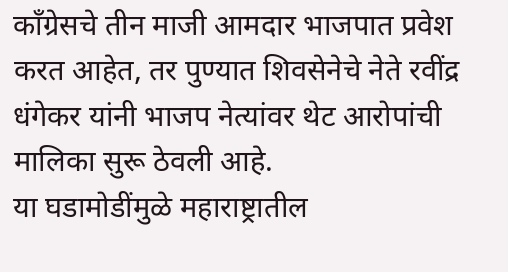काँग्रेसचे तीन माजी आमदार भाजपात प्रवेश करत आहेत, तर पुण्यात शिवसेनेचे नेते रवींद्र धंगेकर यांनी भाजप नेत्यांवर थेट आरोपांची मालिका सुरू ठेवली आहे.
या घडामोडींमुळे महाराष्ट्रातील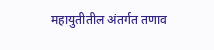महायुतीतील अंतर्गत तणाव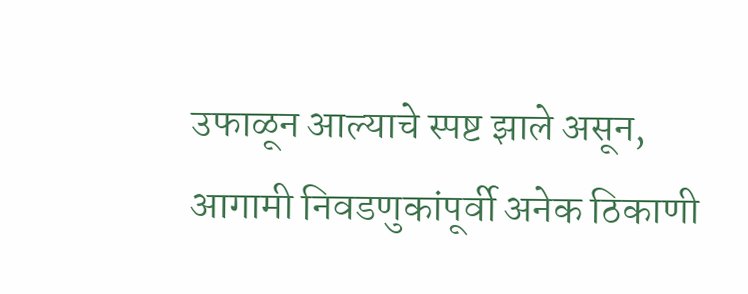उफाळून आल्याचे स्पष्ट झाले असून, आगामी निवडणुकांपूर्वी अनेक ठिकाणी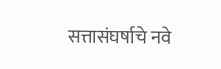सत्तासंघर्षाचे नवे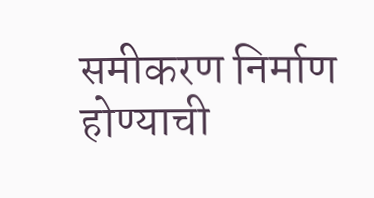समीकरण निर्माण होण्याची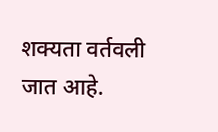शक्यता वर्तवली जात आहे.